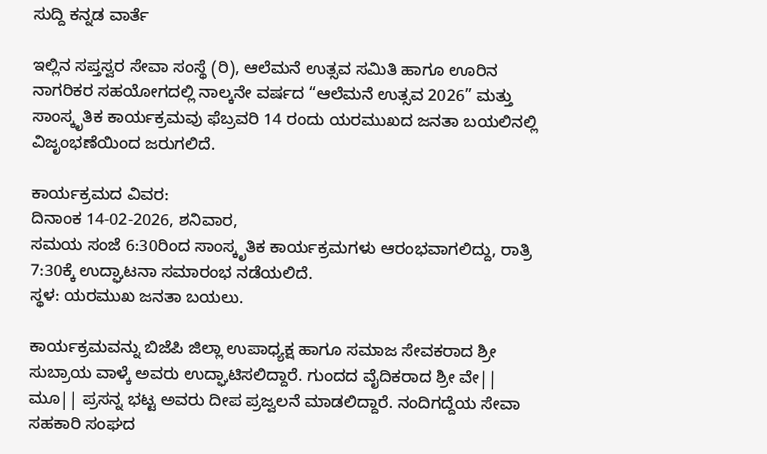ಸುದ್ದಿ ಕನ್ನಡ ವಾರ್ತೆ

ಇಲ್ಲಿನ ಸಪ್ತಸ್ವರ ಸೇವಾ ಸಂಸ್ಥೆ (ರಿ), ಆಲೆಮನೆ ಉತ್ಸವ ಸಮಿತಿ ಹಾಗೂ ಊರಿನ ನಾಗರಿಕರ ಸಹಯೋಗದಲ್ಲಿ ನಾಲ್ಕನೇ ವರ್ಷದ “ಆಲೆಮನೆ ಉತ್ಸವ 2026” ಮತ್ತು ಸಾಂಸ್ಕೃತಿಕ ಕಾರ್ಯಕ್ರಮವು ಫೆಬ್ರವರಿ 14 ರಂದು ಯರಮುಖದ ಜನತಾ ಬಯಲಿನಲ್ಲಿ ವಿಜೃಂಭಣೆಯಿಂದ ಜರುಗಲಿದೆ.

ಕಾರ್ಯಕ್ರಮದ ವಿವರ:
ದಿನಾಂಕ 14-02-2026, ಶನಿವಾರ,
ಸಮಯ ಸಂಜೆ 6:30ರಿಂದ ಸಾಂಸ್ಕೃತಿಕ ಕಾರ್ಯಕ್ರಮಗಳು ಆರಂಭವಾಗಲಿದ್ದು, ರಾತ್ರಿ 7:30ಕ್ಕೆ ಉದ್ಘಾಟನಾ ಸಮಾರಂಭ ನಡೆಯಲಿದೆ.
ಸ್ಥಳ: ಯರಮುಖ ಜನತಾ ಬಯಲು.

ಕಾರ್ಯಕ್ರಮವನ್ನು ಬಿಜೆಪಿ ಜಿಲ್ಲಾ ಉಪಾಧ್ಯಕ್ಷ ಹಾಗೂ ಸಮಾಜ ಸೇವಕರಾದ ಶ್ರೀ ಸುಬ್ರಾಯ ವಾಳ್ಕೆ ಅವರು ಉದ್ಘಾಟಿಸಲಿದ್ದಾರೆ. ಗುಂದದ ವೈದಿಕರಾದ ಶ್ರೀ ವೇ|| ಮೂ|| ಪ್ರಸನ್ನ ಭಟ್ಟ ಅವರು ದೀಪ ಪ್ರಜ್ವಲನೆ ಮಾಡಲಿದ್ದಾರೆ. ನಂದಿಗದ್ದೆಯ ಸೇವಾ ಸಹಕಾರಿ ಸಂಘದ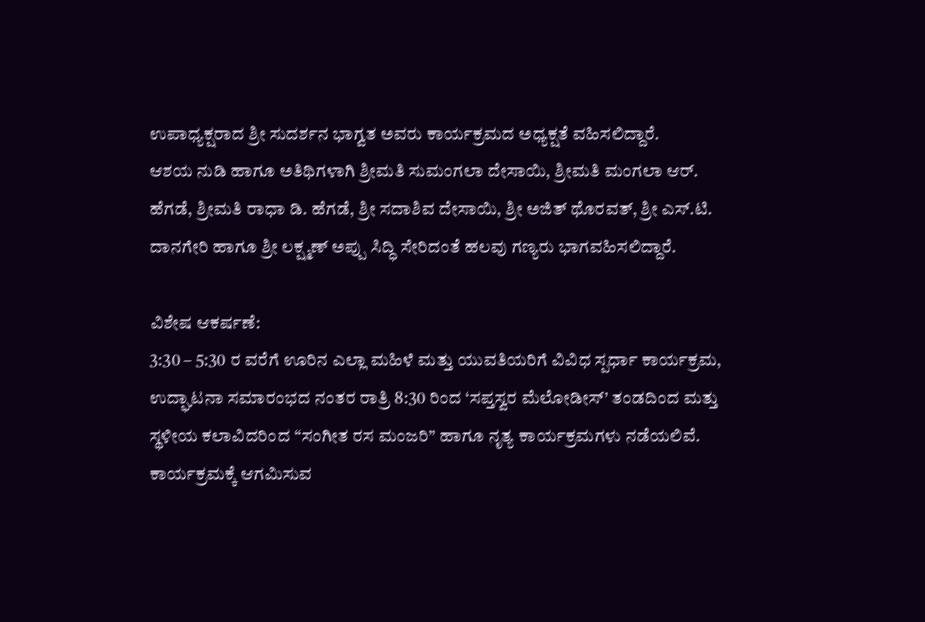ಉಪಾಧ್ಯಕ್ಷರಾದ ಶ್ರೀ ಸುದರ್ಶನ ಭಾಗ್ವತ ಅವರು ಕಾರ್ಯಕ್ರಮದ ಅಧ್ಯಕ್ಷತೆ ವಹಿಸಲಿದ್ದಾರೆ.
ಆಶಯ ನುಡಿ ಹಾಗೂ ಅತಿಥಿಗಳಾಗಿ ಶ್ರೀಮತಿ ಸುಮಂಗಲಾ ದೇಸಾಯಿ, ಶ್ರೀಮತಿ ಮಂಗಲಾ ಆರ್. ಹೆಗಡೆ, ಶ್ರೀಮತಿ ರಾಧಾ ಡಿ. ಹೆಗಡೆ, ಶ್ರೀ ಸದಾಶಿವ ದೇಸಾಯಿ, ಶ್ರೀ ಅಜಿತ್ ಥೊರವತ್, ಶ್ರೀ ಎಸ್.ಟಿ. ದಾನಗೇರಿ ಹಾಗೂ ಶ್ರೀ ಲಕ್ಷ್ಮಣ್ ಅಪ್ಪು ಸಿದ್ಧಿ ಸೇರಿದಂತೆ ಹಲವು ಗಣ್ಯರು ಭಾಗವಹಿಸಲಿದ್ದಾರೆ.

ವಿಶೇಷ ಆಕರ್ಷಣೆ:
3:30 – 5:30 ರ ವರೆಗೆ ಊರಿನ ಎಲ್ಲಾ ಮಹಿಳೆ ಮತ್ತು ಯುವತಿಯರಿಗೆ ವಿವಿಧ ಸ್ಪರ್ಧಾ ಕಾರ್ಯಕ್ರಮ,
ಉದ್ಘಾಟನಾ ಸಮಾರಂಭದ ನಂತರ ರಾತ್ರಿ 8:30 ರಿಂದ ‘ಸಪ್ತಸ್ವರ ಮೆಲೋಡೀಸ್’ ತಂಡದಿಂದ ಮತ್ತು ಸ್ಥಳೀಯ ಕಲಾವಿದರಿಂದ “ಸಂಗೀತ ರಸ ಮಂಜರಿ” ಹಾಗೂ ನೃತ್ಯ ಕಾರ್ಯಕ್ರಮಗಳು ನಡೆಯಲಿವೆ. ಕಾರ್ಯಕ್ರಮಕ್ಕೆ ಆಗಮಿಸುವ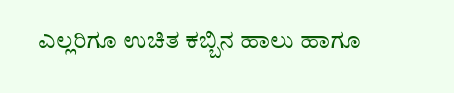ಎಲ್ಲರಿಗೂ ಉಚಿತ ಕಬ್ಬಿನ ಹಾಲು ಹಾಗೂ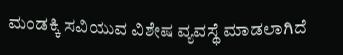ಮಂಡಕ್ಕಿ ಸವಿಯುವ ವಿಶೇಷ ವ್ಯವಸ್ಥೆ ಮಾಡಲಾಗಿದೆ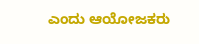ಎಂದು ಆಯೋಜಕರು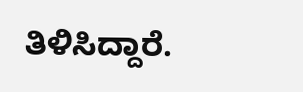ತಿಳಿಸಿದ್ದಾರೆ.